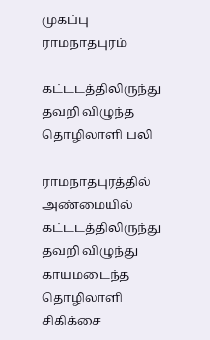முகப்பு
ராமநாதபுரம்

கட்டடத்திலிருந்து தவறி விழுந்த தொழிலாளி பலி

ராமநாதபுரத்தில் அண்மையில் கட்டடத்திலிருந்து தவறி விழுந்து காயமடைந்த தொழிலாளி சிகிக்சை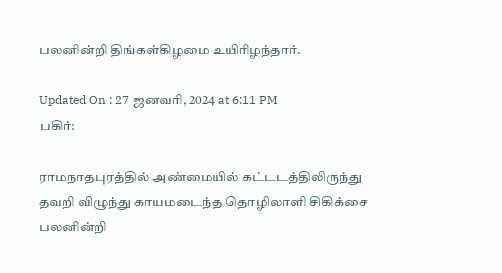பலனின்றி திங்கள்கிழமை உயிரிழந்தார்.

Updated On : 27 ஜனவரி, 2024 at 6:11 PM
பகிர்:

ராமநாதபுரத்தில் அண்மையில் கட்டடத்திலிருந்து தவறி விழுந்து காயமடைந்த தொழிலாளி சிகிக்சை பலனின்றி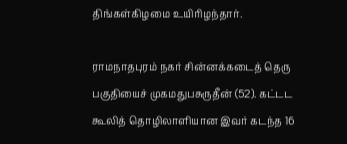திங்கள்கிழமை உயிரிழந்தார்.

ராமநாதபுரம் நகர் சின்னக்கடைத் தெரு பகுதியைச் முகமதுபசுருதீன் (52). கட்டட கூலித் தொழிலாளியான இவர் கடந்த 16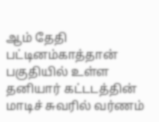ஆம் தேதி பட்டினம்காத்தான் பகுதியில் உள்ள தனியார் கட்டடத்தின் மாடிச் சுவரில் வர்ணம்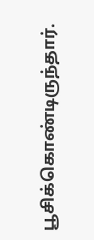பூசிக்கொண்டிருந்தார்.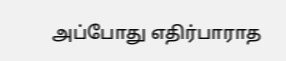அப்போது எதிர்பாராத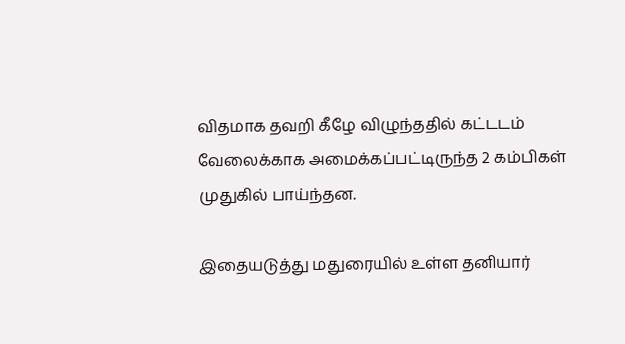விதமாக தவறி கீழே விழுந்ததில் கட்டடம் வேலைக்காக அமைக்கப்பட்டிருந்த 2 கம்பிகள் முதுகில் பாய்ந்தன.

இதையடுத்து மதுரையில் உள்ள தனியார்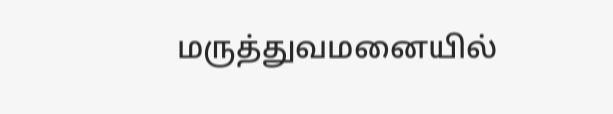மருத்துவமனையில்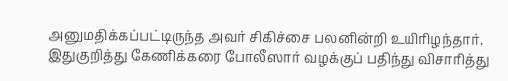அனுமதிக்கப்பட்டிருந்த அவர் சிகிச்சை பலனின்றி உயிரிழந்தார். இதுகுறித்து கேணிக்கரை போலீஸார் வழக்குப் பதிந்து விசாரித்து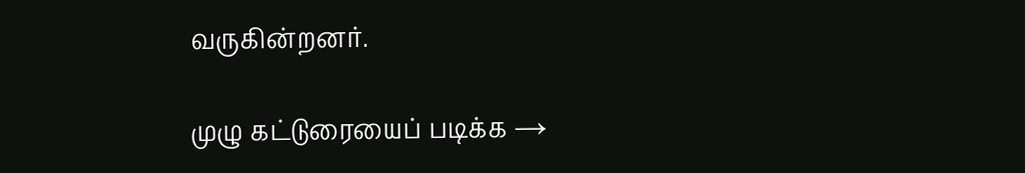வருகின்றனர்.

முழு கட்டுரையைப் படிக்க →